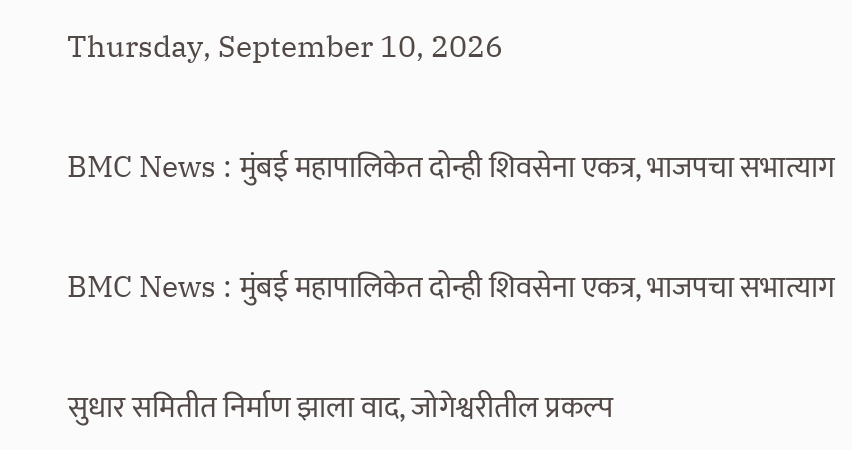Thursday, September 10, 2026

BMC News : मुंबई महापालिकेत दोन्ही शिवसेना एकत्र, भाजपचा सभात्याग

BMC News : मुंबई महापालिकेत दोन्ही शिवसेना एकत्र, भाजपचा सभात्याग

सुधार समितीत निर्माण झाला वाद, जोगेश्वरीतील प्रकल्प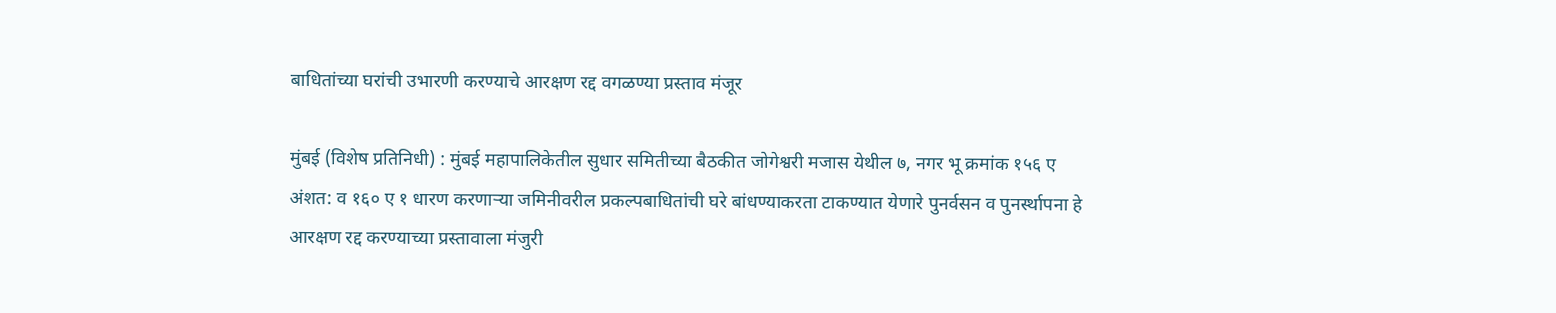बाधितांच्या घरांची उभारणी करण्याचे आरक्षण रद्द वगळण्या प्रस्ताव मंजूर

मुंबई (विशेष प्रतिनिधी) : मुंबई महापालिकेतील सुधार समितीच्या बैठकीत जोगेश्वरी मजास येथील ७, नगर भू क्रमांक १५६ ए अंशत: व १६० ए १ धारण करणाऱ्या जमिनीवरील प्रकल्पबाधितांची घरे बांधण्याकरता टाकण्यात येणारे पुनर्वसन व पुनर्स्थापना हे आरक्षण रद्द करण्याच्या प्रस्तावाला मंजुरी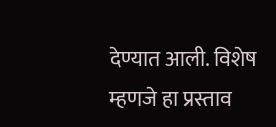देण्यात आली. विशेष म्हणजे हा प्रस्ताव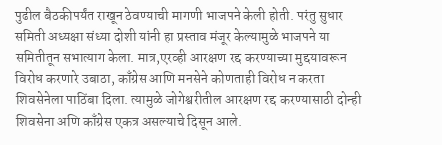पुढील बैठकीपर्यंत राखून ठेवण्याची मागणी भाजपने केली होती. परंतु सुधार समिती अध्यक्षा संध्या दोशी यांनी हा प्रस्ताव मंजूर केल्यामुळे भाजपने या समितीतून सभात्याग केला. मात्र,एरव्ही आरक्षण रद्द करण्याच्या मुद्दयावरून विरोध करणारे उबाठा, काँग्रेस आणि मनसेने कोणताही विरोध न करता शिवसेनेला पाठिंबा दिला. त्यामुळे जोगेश्वरीतील आरक्षण रद्द करण्यासाठी दोन्ही शिवसेना अणि काँग्रेस एकत्र असल्याचे दिसून आले.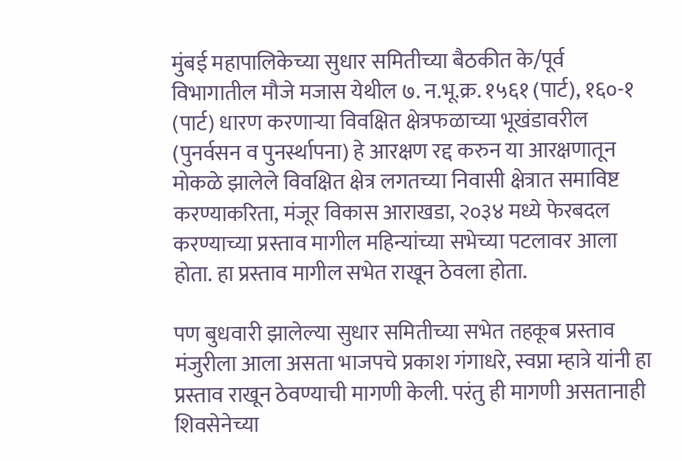मुंबई महापालिकेच्या सुधार समितीच्या बैठकीत के/पूर्व विभागातील मौजे मजास येथील ७. न.भू.क्र. १५६१ (पार्ट), १६०-१ (पार्ट) धारण करणाऱ्या विवक्षित क्षेत्रफळाच्या भूखंडावरील (पुनर्वसन व पुनर्स्थापना) हे आरक्षण रद्द करुन या आरक्षणातून मोकळे झालेले विवक्षित क्षेत्र लगतच्या निवासी क्षेत्रात समाविष्ट करण्याकरिता, मंजूर विकास आराखडा, २०३४ मध्ये फेरबदल करण्याच्या प्रस्ताव मागील महिन्यांच्या सभेच्या पटलावर आला होता. हा प्रस्ताव मागील सभेत राखून ठेवला होता.

पण बुधवारी झालेल्या सुधार समितीच्या सभेत तहकूब प्रस्ताव मंजुरीला आला असता भाजपचे प्रकाश गंगाधरे, स्वप्ना म्हात्रे यांनी हा प्रस्ताव राखून ठेवण्याची मागणी केली. परंतु ही मागणी असतानाही शिवसेनेच्या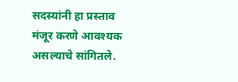सदस्यांनी हा प्रस्ताव मंजूर करणे आवश्यक असल्याचे सांगितले.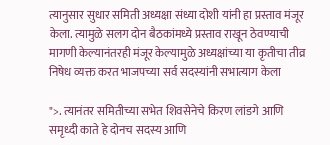त्यानुसार सुधार समिती अध्यक्षा संध्या दोशी यांनी हा प्रस्ताव मंजूर केला. त्यामुळे सलग दोन बैठकांमध्ये प्रस्ताव राखून ठेवण्याची मागणी केल्यानंतरही मंजूर केल्यामुळे अध्यक्षांच्या या कृतीचा तीव्र निषेध व्यक्त करत भाजपच्या सर्व सदस्यांनी सभात्याग केला

">. त्यानंतर समितीच्या सभेत शिवसेनेचे किरण लांडगे आणि समृध्दी काते हे दोनच सदस्य आणि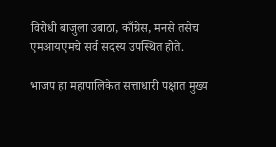विरोधी बाजुला उबाठा, काँग्रेस, मनसे तसेच एमआयएमचे सर्व सदस्य उपस्थित होते.

भाजप हा महापालिकेत सत्ताधारी पक्षात मुख्य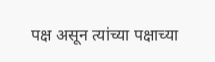पक्ष असून त्यांच्या पक्षाच्या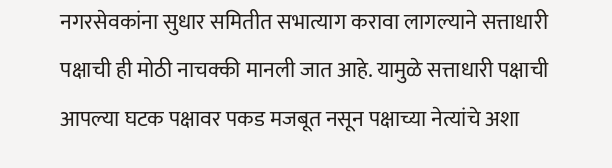नगरसेवकांना सुधार समितीत सभात्याग करावा लागल्याने सत्ताधारी पक्षाची ही मोठी नाचक्की मानली जात आहे. यामुळे सत्ताधारी पक्षाची आपल्या घटक पक्षावर पकड मजबूत नसून पक्षाच्या नेत्यांचे अशा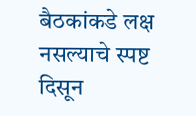बैठकांकडे लक्ष नसल्याचे स्पष्ट दिसून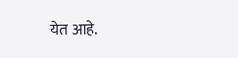येत आहे.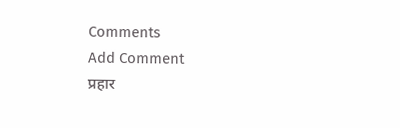Comments
Add Comment
प्रहार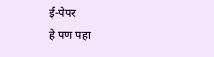ई-पेपर
हे पण पहा